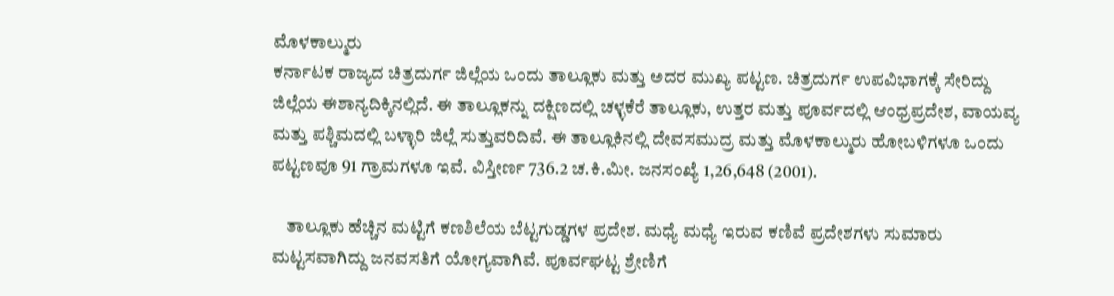ಮೊಳಕಾಲ್ಮುರು
ಕರ್ನಾಟಕ ರಾಜ್ಯದ ಚಿತ್ರದುರ್ಗ ಜಿಲ್ಲೆಯ ಒಂದು ತಾಲ್ಲೂಕು ಮತ್ತು ಅದರ ಮುಖ್ಯ ಪಟ್ಟಣ. ಚಿತ್ರದುರ್ಗ ಉಪವಿಭಾಗಕ್ಕೆ ಸೇರಿದ್ದು ಜಿಲ್ಲೆಯ ಈಶಾನ್ಯದಿಕ್ಕಿನಲ್ಲಿದೆ. ಈ ತಾಲ್ಲೂಕನ್ನು ದಕ್ಷಿಣದಲ್ಲಿ ಚಳ್ಳಕೆರೆ ತಾಲ್ಲೂಕು, ಉತ್ತರ ಮತ್ತು ಪೂರ್ವದಲ್ಲಿ ಆಂಧ್ರಪ್ರದೇಶ, ವಾಯವ್ಯ ಮತ್ತು ಪಶ್ಚಿಮದಲ್ಲಿ ಬಳ್ಳಾರಿ ಜಿಲ್ಲೆ ಸುತ್ತುವರಿದಿವೆ. ಈ ತಾಲ್ಲೂಕಿನಲ್ಲಿ ದೇವಸಮುದ್ರ ಮತ್ತು ಮೊಳಕಾಲ್ಮುರು ಹೋಬಳಿಗಳೂ ಒಂದು ಪಟ್ಟಣವೂ 91 ಗ್ರಾಮಗಳೂ ಇವೆ. ವಿಸ್ತೀರ್ಣ 736.2 ಚ.ಕಿ.ಮೀ. ಜನಸಂಖ್ಯೆ 1,26,648 (2001).

    ತಾಲ್ಲೂಕು ಹೆಚ್ಚಿನ ಮಟ್ಟಿಗೆ ಕಣಶಿಲೆಯ ಬೆಟ್ಟಗುಡ್ಡಗಳ ಪ್ರದೇಶ. ಮಧ್ಯೆ ಮಧ್ಯೆ ಇರುವ ಕಣಿವೆ ಪ್ರದೇಶಗಳು ಸುಮಾರು ಮಟ್ಟಸವಾಗಿದ್ದು ಜನವಸತಿಗೆ ಯೋಗ್ಯವಾಗಿವೆ. ಪೂರ್ವಘಟ್ಟ ಶ್ರೇಣಿಗೆ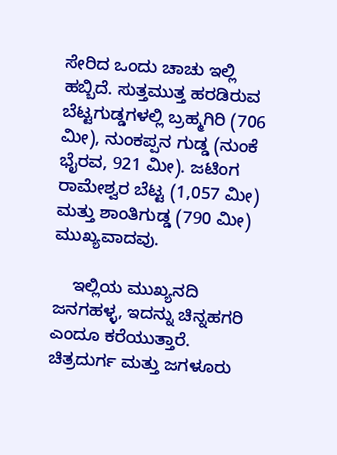ಸೇರಿದ ಒಂದು ಚಾಚು ಇಲ್ಲಿ ಹಬ್ಬಿದೆ. ಸುತ್ತಮುತ್ತ ಹರಡಿರುವ ಬೆಟ್ಟಗುಡ್ಡಗಳಲ್ಲಿ ಬ್ರಹ್ಮಗಿರಿ (706 ಮೀ), ನುಂಕಪ್ಪನ ಗುಡ್ಡ (ನುಂಕೆ ಭೈರವ, 921 ಮೀ). ಜಟಿಂಗ ರಾಮೇಶ್ವರ ಬೆಟ್ಟ (1,057 ಮೀ) ಮತ್ತು ಶಾಂತಿಗುಡ್ಡ (790 ಮೀ) ಮುಖ್ಯವಾದವು.

    ಇಲ್ಲಿಯ ಮುಖ್ಯನದಿ ಜನಗಹಳ್ಳ, ಇದನ್ನು ಚಿನ್ನಹಗರಿ ಎಂದೂ ಕರೆಯುತ್ತಾರೆ. ಚಿತ್ರದುರ್ಗ ಮತ್ತು ಜಗಳೂರು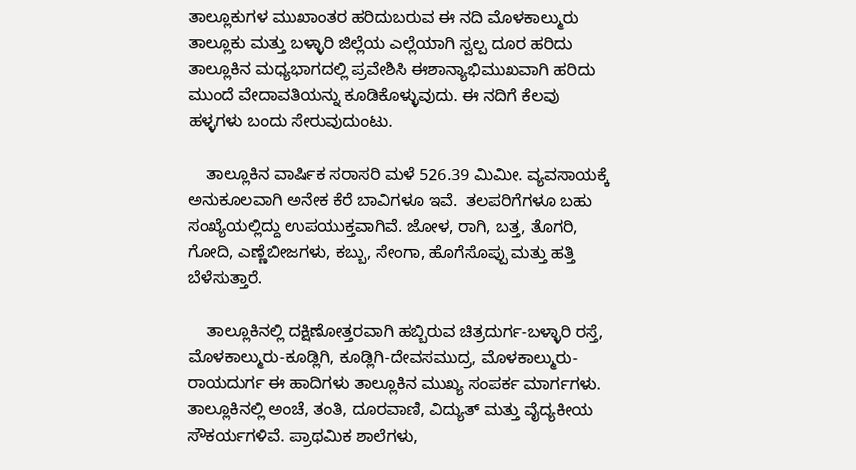ತಾಲ್ಲೂಕುಗಳ ಮುಖಾಂತರ ಹರಿದುಬರುವ ಈ ನದಿ ಮೊಳಕಾಲ್ಮುರು ತಾಲ್ಲೂಕು ಮತ್ತು ಬಳ್ಳಾರಿ ಜಿಲ್ಲೆಯ ಎಲ್ಲೆಯಾಗಿ ಸ್ವಲ್ಪ ದೂರ ಹರಿದು ತಾಲ್ಲೂಕಿನ ಮಧ್ಯಭಾಗದಲ್ಲಿ ಪ್ರವೇಶಿಸಿ ಈಶಾನ್ಯಾಭಿಮುಖವಾಗಿ ಹರಿದು ಮುಂದೆ ವೇದಾವತಿಯನ್ನು ಕೂಡಿಕೊಳ್ಳುವುದು. ಈ ನದಿಗೆ ಕೆಲವು ಹಳ್ಳಗಳು ಬಂದು ಸೇರುವುದುಂಟು.

    ತಾಲ್ಲೂಕಿನ ವಾರ್ಷಿಕ ಸರಾಸರಿ ಮಳೆ 526.39 ಮಿಮೀ. ವ್ಯವಸಾಯಕ್ಕೆ ಅನುಕೂಲವಾಗಿ ಅನೇಕ ಕೆರೆ ಬಾವಿಗಳೂ ಇವೆ.  ತಲಪರಿಗೆಗಳೂ ಬಹು ಸಂಖ್ಯೆಯಲ್ಲಿದ್ದು ಉಪಯುಕ್ತವಾಗಿವೆ. ಜೋಳ, ರಾಗಿ, ಬತ್ತ, ತೊಗರಿ, ಗೋದಿ, ಎಣ್ಣೆಬೀಜಗಳು, ಕಬ್ಬು, ಸೇಂಗಾ, ಹೊಗೆಸೊಪ್ಪು ಮತ್ತು ಹತ್ತಿ ಬೆಳೆಸುತ್ತಾರೆ.

    ತಾಲ್ಲೂಕಿನಲ್ಲಿ ದಕ್ಷಿಣೋತ್ತರವಾಗಿ ಹಬ್ಬಿರುವ ಚಿತ್ರದುರ್ಗ-ಬಳ್ಳಾರಿ ರಸ್ತೆ, ಮೊಳಕಾಲ್ಮುರು-ಕೂಡ್ಲಿಗಿ, ಕೂಡ್ಲಿಗಿ-ದೇವಸಮುದ್ರ, ಮೊಳಕಾಲ್ಮುರು-ರಾಯದುರ್ಗ ಈ ಹಾದಿಗಳು ತಾಲ್ಲೂಕಿನ ಮುಖ್ಯ ಸಂಪರ್ಕ ಮಾರ್ಗಗಳು. ತಾಲ್ಲೂಕಿನಲ್ಲಿ ಅಂಚೆ, ತಂತಿ, ದೂರವಾಣಿ, ವಿದ್ಯುತ್ ಮತ್ತು ವೈದ್ಯಕೀಯ ಸೌಕರ್ಯಗಳಿವೆ. ಪ್ರಾಥಮಿಕ ಶಾಲೆಗಳು,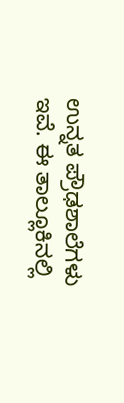ಉನ್ನತ ಪ್ರೌಢಶಾಲೆಗಳು ಇವೆ. ಈ ತಾಲ್ಲೂಕಿನಲ್ಲಿ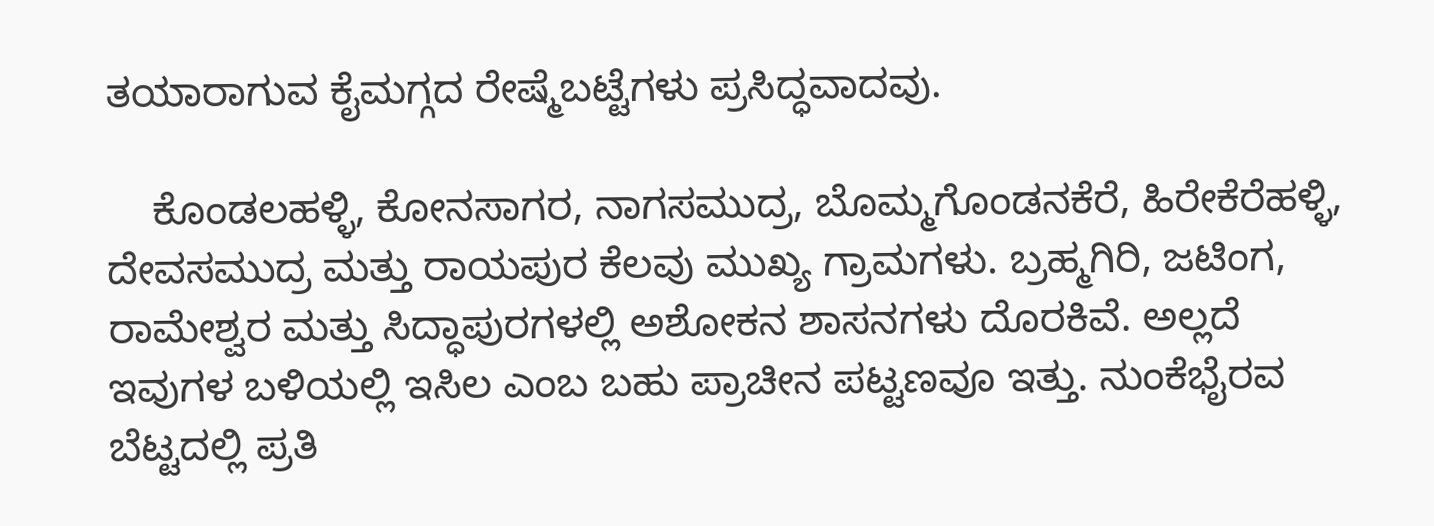ತಯಾರಾಗುವ ಕೈಮಗ್ಗದ ರೇಷ್ಮೆಬಟ್ಟೆಗಳು ಪ್ರಸಿದ್ಧವಾದವು.

    ಕೊಂಡಲಹಳ್ಳಿ, ಕೋನಸಾಗರ, ನಾಗಸಮುದ್ರ, ಬೊಮ್ಮಗೊಂಡನಕೆರೆ, ಹಿರೇಕೆರೆಹಳ್ಳಿ, ದೇವಸಮುದ್ರ ಮತ್ತು ರಾಯಪುರ ಕೆಲವು ಮುಖ್ಯ ಗ್ರಾಮಗಳು. ಬ್ರಹ್ಮಗಿರಿ, ಜಟಿಂಗ, ರಾಮೇಶ್ವರ ಮತ್ತು ಸಿದ್ಧಾಪುರಗಳಲ್ಲಿ ಅಶೋಕನ ಶಾಸನಗಳು ದೊರಕಿವೆ. ಅಲ್ಲದೆ ಇವುಗಳ ಬಳಿಯಲ್ಲಿ ಇಸಿಲ ಎಂಬ ಬಹು ಪ್ರಾಚೀನ ಪಟ್ಟಣವೂ ಇತ್ತು. ನುಂಕೆಭೈರವ ಬೆಟ್ಟದಲ್ಲಿ ಪ್ರತಿ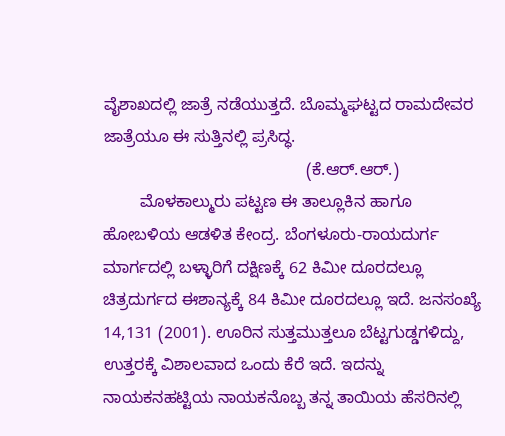ವೈಶಾಖದಲ್ಲಿ ಜಾತ್ರೆ ನಡೆಯುತ್ತದೆ. ಬೊಮ್ಮಘಟ್ಟದ ರಾಮದೇವರ ಜಾತ್ರೆಯೂ ಈ ಸುತ್ತಿನಲ್ಲಿ ಪ್ರಸಿದ್ಧ.
                                            (ಕೆ.ಆರ್.ಆರ್.)
        ಮೊಳಕಾಲ್ಮುರು ಪಟ್ಟಣ ಈ ತಾಲ್ಲೂಕಿನ ಹಾಗೂ ಹೋಬಳಿಯ ಆಡಳಿತ ಕೇಂದ್ರ. ಬೆಂಗಳೂರು-ರಾಯದುರ್ಗ ಮಾರ್ಗದಲ್ಲಿ ಬಳ್ಳಾರಿಗೆ ದಕ್ಷಿಣಕ್ಕೆ 62 ಕಿಮೀ ದೂರದಲ್ಲೂ ಚಿತ್ರದುರ್ಗದ ಈಶಾನ್ಯಕ್ಕೆ 84 ಕಿಮೀ ದೂರದಲ್ಲೂ ಇದೆ. ಜನಸಂಖ್ಯೆ 14,131 (2001). ಊರಿನ ಸುತ್ತಮುತ್ತಲೂ ಬೆಟ್ಟಗುಡ್ಡಗಳಿದ್ದು, ಉತ್ತರಕ್ಕೆ ವಿಶಾಲವಾದ ಒಂದು ಕೆರೆ ಇದೆ. ಇದನ್ನು ನಾಯಕನಹಟ್ಟಿಯ ನಾಯಕನೊಬ್ಬ ತನ್ನ ತಾಯಿಯ ಹೆಸರಿನಲ್ಲಿ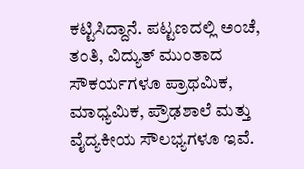ಕಟ್ಟಿಸಿದ್ದಾನೆ. ಪಟ್ಟಣದಲ್ಲಿ ಅಂಚೆ, ತಂತಿ, ವಿದ್ಯುತ್ ಮುಂತಾದ ಸೌಕರ್ಯಗಳೂ ಪ್ರಾಥಮಿಕ, ಮಾಧ್ಯಮಿಕ, ಪ್ರೌಢಶಾಲೆ ಮತ್ತು ವೈದ್ಯಕೀಯ ಸೌಲಭ್ಯಗಳೂ ಇವೆ.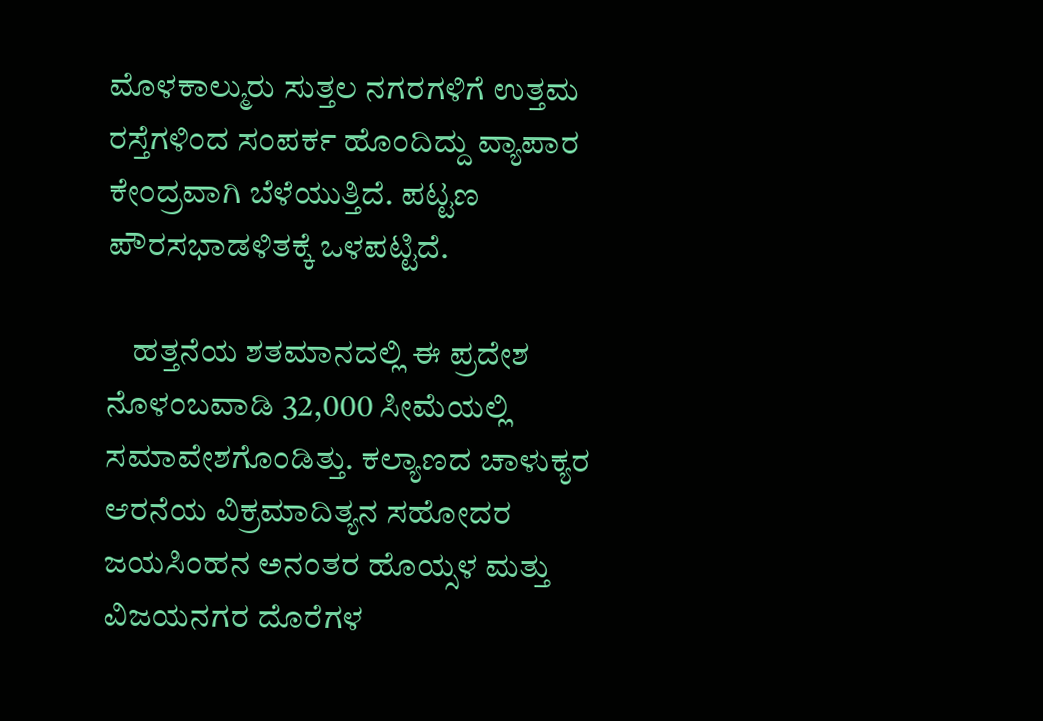ಮೊಳಕಾಲ್ಮುರು ಸುತ್ತಲ ನಗರಗಳಿಗೆ ಉತ್ತಮ ರಸ್ತೆಗಳಿಂದ ಸಂಪರ್ಕ ಹೊಂದಿದ್ದು ವ್ಯಾಪಾರ ಕೇಂದ್ರವಾಗಿ ಬೆಳೆಯುತ್ತಿದೆ. ಪಟ್ಟಣ ಪೌರಸಭಾಡಳಿತಕ್ಕೆ ಒಳಪಟ್ಟಿದೆ.

    ಹತ್ತನೆಯ ಶತಮಾನದಲ್ಲಿ ಈ ಪ್ರದೇಶ ನೊಳಂಬವಾಡಿ 32,000 ಸೀಮೆಯಲ್ಲಿ ಸಮಾವೇಶಗೊಂಡಿತ್ತು. ಕಲ್ಯಾಣದ ಚಾಳುಕ್ಯರ ಆರನೆಯ ವಿಕ್ರಮಾದಿತ್ಯನ ಸಹೋದರ ಜಯಸಿಂಹನ ಅನಂತರ ಹೊಯ್ಸಳ ಮತ್ತು ವಿಜಯನಗರ ದೊರೆಗಳ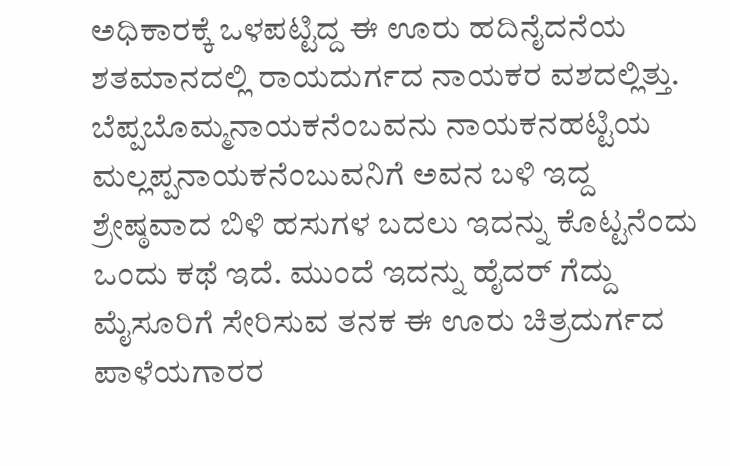ಅಧಿಕಾರಕ್ಕೆ ಒಳಪಟ್ಟಿದ್ದ ಈ ಊರು ಹದಿನೈದನೆಯ ಶತಮಾನದಲ್ಲಿ ರಾಯದುರ್ಗದ ನಾಯಕರ ವಶದಲ್ಲಿತ್ತು. ಬೆಪ್ಪಬೊಮ್ಮನಾಯಕನೆಂಬವನು ನಾಯಕನಹಟ್ಟಿಯ ಮಲ್ಲಪ್ಪನಾಯಕನೆಂಬುವನಿಗೆ ಅವನ ಬಳಿ ಇದ್ದ ಶ್ರೇಷ್ಠವಾದ ಬಿಳಿ ಹಸುಗಳ ಬದಲು ಇದನ್ನು ಕೊಟ್ಟನೆಂದು ಒಂದು ಕಥೆ ಇದೆ. ಮುಂದೆ ಇದನ್ನು ಹೈದರ್ ಗೆದ್ದು ಮೈಸೂರಿಗೆ ಸೇರಿಸುವ ತನಕ ಈ ಊರು ಚಿತ್ರದುರ್ಗದ ಪಾಳೆಯಗಾರರ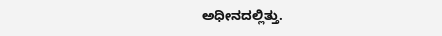ಅಧೀನದಲ್ಲಿತ್ತು.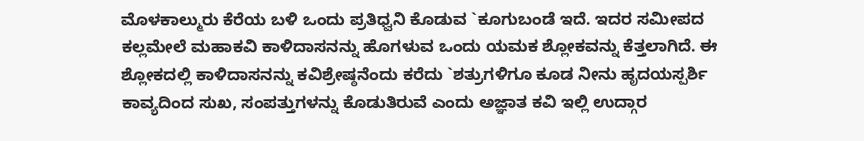ಮೊಳಕಾಲ್ಮುರು ಕೆರೆಯ ಬಳಿ ಒಂದು ಪ್ರತಿಧ್ವನಿ ಕೊಡುವ `ಕೂಗುಬಂಡೆ ಇದೆ. ಇದರ ಸಮೀಪದ ಕಲ್ಲಮೇಲೆ ಮಹಾಕವಿ ಕಾಳಿದಾಸನನ್ನು ಹೊಗಳುವ ಒಂದು ಯಮಕ ಶ್ಲೋಕವನ್ನು ಕೆತ್ತಲಾಗಿದೆ. ಈ ಶ್ಲೋಕದಲ್ಲಿ ಕಾಳಿದಾಸನನ್ನು ಕವಿಶ್ರೇಷ್ಠನೆಂದು ಕರೆದು `ಶತ್ರುಗಳಿಗೂ ಕೂಡ ನೀನು ಹೃದಯಸ್ಪರ್ಶಿ ಕಾವ್ಯದಿಂದ ಸುಖ, ಸಂಪತ್ತುಗಳನ್ನು ಕೊಡುತಿರುವೆ ಎಂದು ಅಜ್ಞಾತ ಕವಿ ಇಲ್ಲಿ ಉದ್ಗಾರ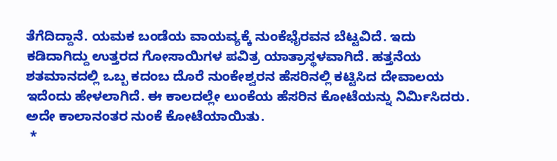ತೆಗೆದಿದ್ದಾನೆ. ಯಮಕ ಬಂಡೆಯ ವಾಯವ್ಯಕ್ಕೆ ನುಂಕೆಭೈರವನ ಬೆಟ್ಟವಿದೆ. ಇದು ಕಡಿದಾಗಿದ್ದು ಉತ್ತರದ ಗೋಸಾಯಿಗಳ ಪವಿತ್ರ ಯಾತ್ರಾಸ್ಥಳವಾಗಿದೆ. ಹತ್ತನೆಯ ಶತಮಾನದಲ್ಲಿ ಒಬ್ಬ ಕದಂಬ ದೊರೆ ನುಂಕೇಶ್ವರನ ಹೆಸರಿನಲ್ಲಿ ಕಟ್ಟಿಸಿದ ದೇವಾಲಯ ಇದೆಂದು ಹೇಳಲಾಗಿದೆ. ಈ ಕಾಲದಲ್ಲೇ ಲುಂಕೆಯ ಹೆಸರಿನ ಕೋಟೆಯನ್ನು ನಿರ್ಮಿಸಿದರು. ಅದೇ ಕಾಲಾನಂತರ ನುಂಕೆ ಕೋಟೆಯಾಯಿತು.
 *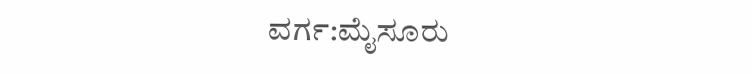ವರ್ಗ:ಮೈಸೂರು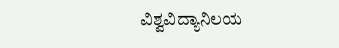ವಿಶ್ವವಿದ್ಯಾನಿಲಯ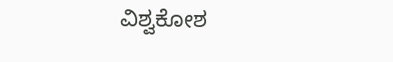ವಿಶ್ವಕೋಶ